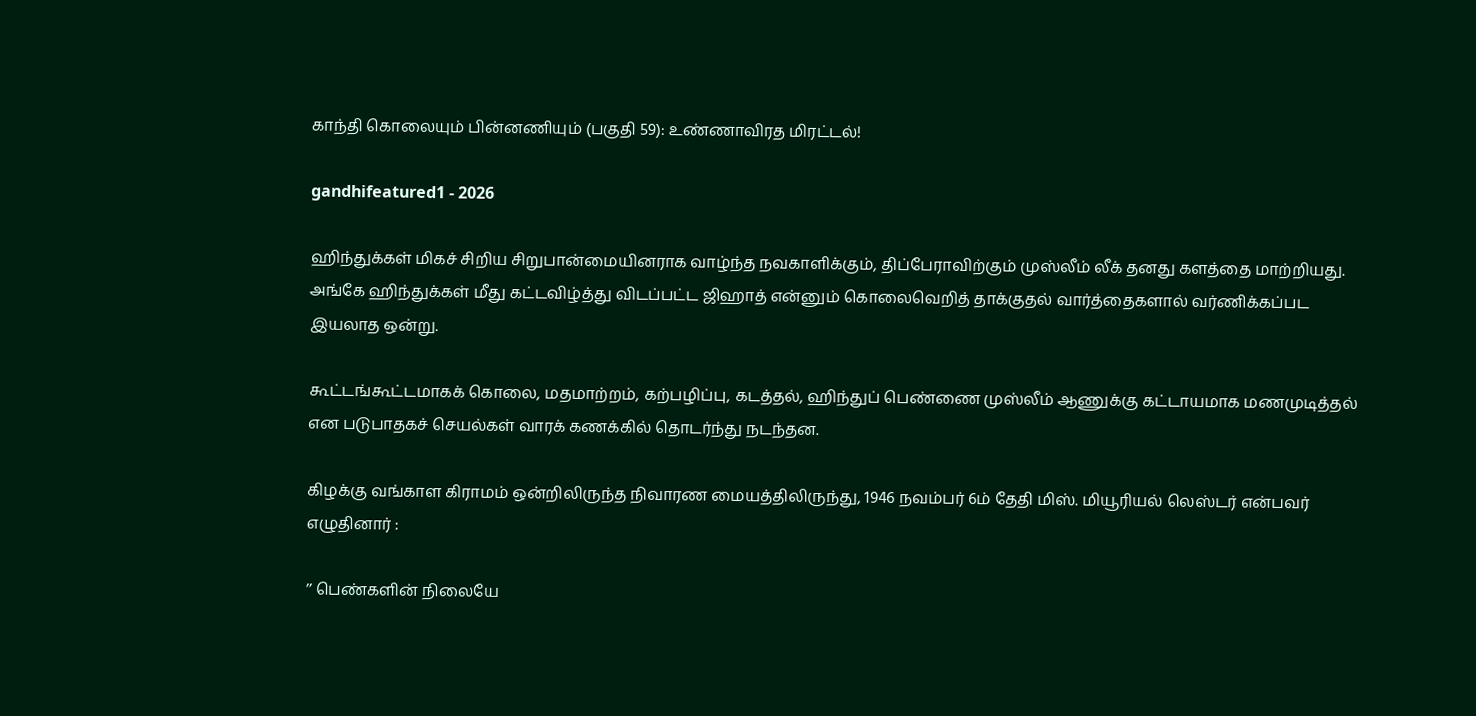காந்தி கொலையும் பின்னணியும் (பகுதி 59): உண்ணாவிரத மிரட்டல்!

gandhifeatured1 - 2026

ஹிந்துக்கள் மிகச் சிறிய சிறுபான்மையினராக வாழ்ந்த நவகாளிக்கும், திப்பேராவிற்கும் முஸ்லீம் லீக் தனது களத்தை மாற்றியது. அங்கே ஹிந்துக்கள் மீது கட்டவிழ்த்து விடப்பட்ட ஜிஹாத் என்னும் கொலைவெறித் தாக்குதல் வார்த்தைகளால் வர்ணிக்கப்பட இயலாத ஒன்று.

கூட்டங்கூட்டமாகக் கொலை, மதமாற்றம், கற்பழிப்பு, கடத்தல், ஹிந்துப் பெண்ணை முஸ்லீம் ஆணுக்கு கட்டாயமாக மணமுடித்தல் என படுபாதகச் செயல்கள் வாரக் கணக்கில் தொடர்ந்து நடந்தன.

கிழக்கு வங்காள கிராமம் ஒன்றிலிருந்த நிவாரண மையத்திலிருந்து, 1946 நவம்பர் 6ம் தேதி மிஸ். மியூரியல் லெஸ்டர் என்பவர் எழுதினார் :

’’ பெண்களின் நிலையே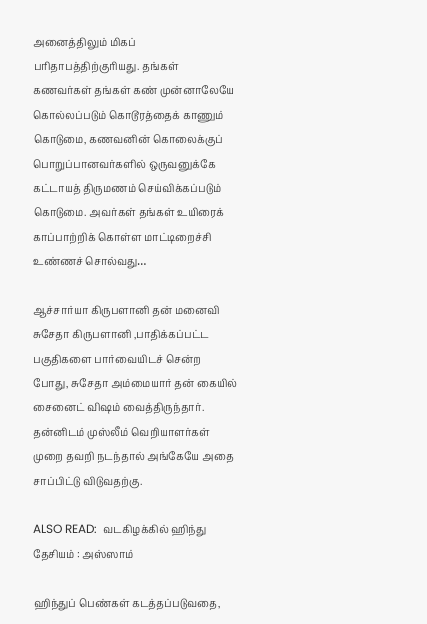அனைத்திலும் மிகப் பரிதாபத்திற்குரியது. தங்கள் கணவர்கள் தங்கள் கண் முன்னாலேயே கொல்லப்படும் கொடூரத்தைக் காணும் கொடுமை, கணவனின் கொலைக்குப் பொறுப்பானவர்களில் ஒருவனுக்கே கட்டாயத் திருமணம் செய்விக்கப்படும் கொடுமை. அவர்கள் தங்கள் உயிரைக் காப்பாற்றிக் கொள்ள மாட்டிறைச்சி உண்ணச் சொல்வது…

ஆச்சார்யா கிருபளானி தன் மனைவி சுசேதா கிருபளானி ,பாதிக்கப்பட்ட பகுதிகளை பார்வையிடச் சென்ற போது, சுசேதா அம்மையார் தன் கையில் சைனைட் விஷம் வைத்திருந்தார். தன்னிடம் முஸ்லீம் வெறியாளர்கள் முறை தவறி நடந்தால் அங்கேயே அதை சாப்பிட்டு விடுவதற்கு.

ALSO READ:  வடகிழக்கில் ஹிந்து தேசியம் : அஸ்ஸாம்

ஹிந்துப் பெண்கள் கடத்தப்படுவதை,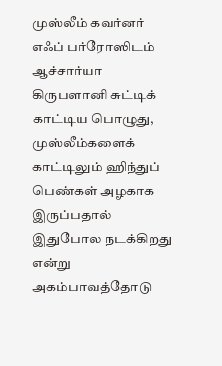முஸ்லீம் கவர்னர் எஃப் பர்ரோஸிடம் ஆச்சார்யா கிருபளானி சுட்டிக் காட்டிய பொழுது, முஸ்லீம்களைக் காட்டிலும் ஹிந்துப் பெண்கள் அழகாக இருப்பதால் இதுபோல நடக்கிறது என்று அகம்பாவத்தோடு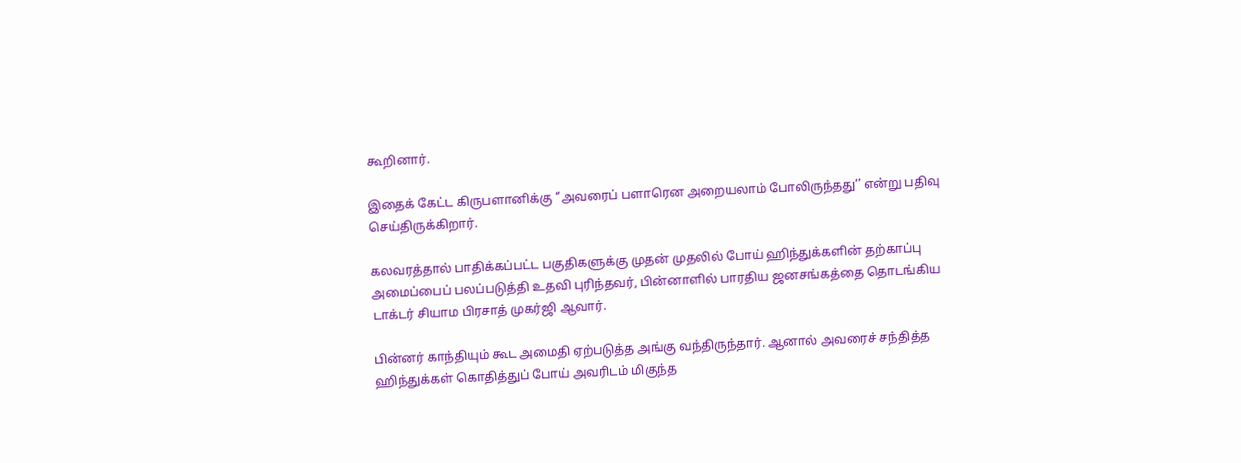கூறினார்.

இதைக் கேட்ட கிருபளானிக்கு ‘’அவரைப் பளாரென அறையலாம் போலிருந்தது‘’ என்று பதிவு செய்திருக்கிறார்.

கலவரத்தால் பாதிக்கப்பட்ட பகுதிகளுக்கு முதன் முதலில் போய் ஹிந்துக்களின் தற்காப்பு அமைப்பைப் பலப்படுத்தி உதவி புரிந்தவர், பின்னாளில் பாரதிய ஜனசங்கத்தை தொடங்கிய டாக்டர் சியாம பிரசாத் முகர்ஜி ஆவார்.

பின்னர் காந்தியும் கூட அமைதி ஏற்படுத்த அங்கு வந்திருந்தார். ஆனால் அவரைச் சந்தித்த ஹிந்துக்கள் கொதித்துப் போய் அவரிடம் மிகுந்த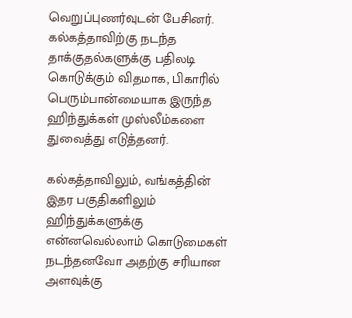வெறுப்புணர்வுடன் பேசினர். கல்கத்தாவிற்கு நடந்த தாக்குதல்களுக்கு பதிலடி கொடுக்கும் விதமாக, பிகாரில் பெரும்பான்மையாக இருந்த ஹிந்துக்கள் முஸ்லீம்களை துவைத்து எடுத்தனர்.

கல்கத்தாவிலும், வங்கத்தின் இதர பகுதிகளிலும் ஹிந்துக்களுக்கு என்னவெல்லாம் கொடுமைகள் நடந்தனவோ அதற்கு சரியான அளவுக்கு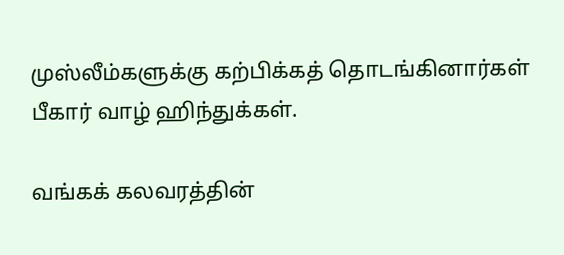முஸ்லீம்களுக்கு கற்பிக்கத் தொடங்கினார்கள் பீகார் வாழ் ஹிந்துக்கள்.

வங்கக் கலவரத்தின்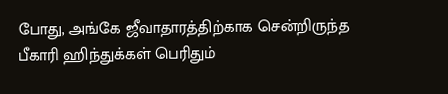போது, அங்கே ஜீவாதாரத்திற்காக சென்றிருந்த பீகாரி ஹிந்துக்கள் பெரிதும்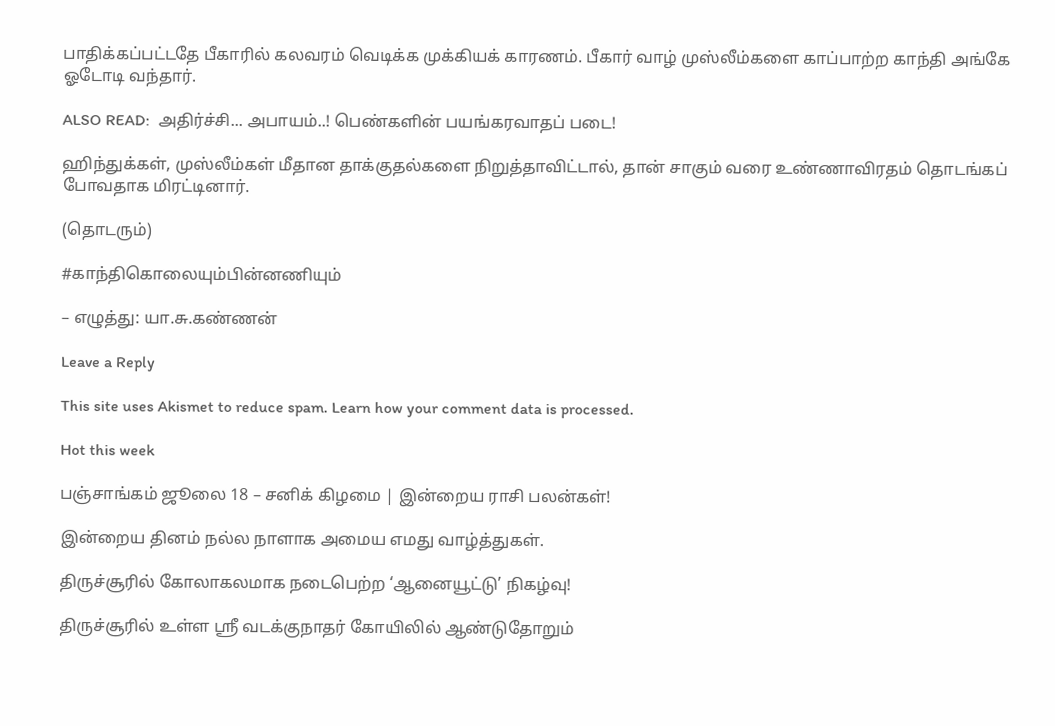பாதிக்கப்பட்டதே பீகாரில் கலவரம் வெடிக்க முக்கியக் காரணம். பீகார் வாழ் முஸ்லீம்களை காப்பாற்ற காந்தி அங்கே ஓடோடி வந்தார்.

ALSO READ:  அதிர்ச்சி... அபாயம்..! பெண்களின் பயங்கரவாதப் படை!

ஹிந்துக்கள், முஸ்லீம்கள் மீதான தாக்குதல்களை நிறுத்தாவிட்டால், தான் சாகும் வரை உண்ணாவிரதம் தொடங்கப் போவதாக மிரட்டினார்.

(தொடரும்)

#காந்திகொலையும்பின்னணியும்

– எழுத்து: யா.சு.கண்ணன்

Leave a Reply

This site uses Akismet to reduce spam. Learn how your comment data is processed.

Hot this week

பஞ்சாங்கம் ஜூலை 18 – சனிக் கிழமை | இன்றைய ராசி பலன்கள்!

இன்றைய தினம் நல்ல நாளாக அமைய எமது வாழ்த்துகள்.

திருச்சூரில் கோலாகலமாக நடைபெற்ற ‘ஆனையூட்டு’ நிகழ்வு!

திருச்சூரில் உள்ள ஸ்ரீ வடக்குநாதர் கோயிலில் ஆண்டுதோறும்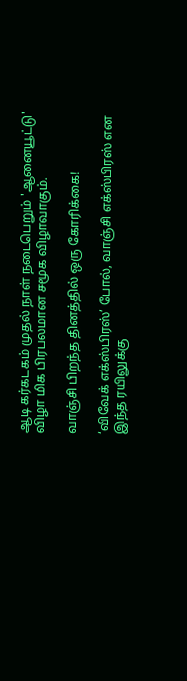ஆடி கர்கடகம் முதல் நாள் நடைபெறும் 'ஆனையூட்டு' விழா மிக பிரபலமான சமூக விழாவாகும்.

வாஞ்சி பிறந்த தினத்தில் ஒரு கோரிக்கை!

‘விவேக் எக்ஸ்பிரஸ்’ போல், வாஞ்சி எக்ஸ்பிரஸ் என இந்த ரயிலுக்கு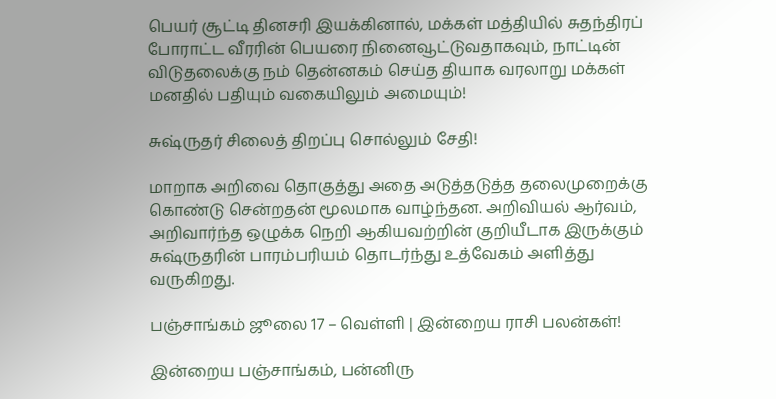பெயர் சூட்டி தினசரி இயக்கினால், மக்கள் மத்தியில் சுதந்திரப் போராட்ட வீரரின் பெயரை நினைவூட்டுவதாகவும், நாட்டின் விடுதலைக்கு நம் தென்னகம் செய்த தியாக வரலாறு மக்கள் மனதில் பதியும் வகையிலும் அமையும்!

சுஷ்ருதர் சிலைத் திறப்பு சொல்லும் சேதி!

மாறாக அறிவை தொகுத்து அதை அடுத்தடுத்த தலைமுறைக்கு கொண்டு சென்றதன் மூலமாக வாழ்ந்தன. அறிவியல் ஆர்வம், அறிவார்ந்த ஒழுக்க நெறி ஆகியவற்றின் குறியீடாக இருக்கும் சுஷ்ருதரின் பாரம்பரியம் தொடர்ந்து உத்வேகம் அளித்து வருகிறது.

பஞ்சாங்கம் ஜூலை 17 – வெள்ளி | இன்றைய ராசி பலன்கள்!

இன்றைய பஞ்சாங்கம், பன்னிரு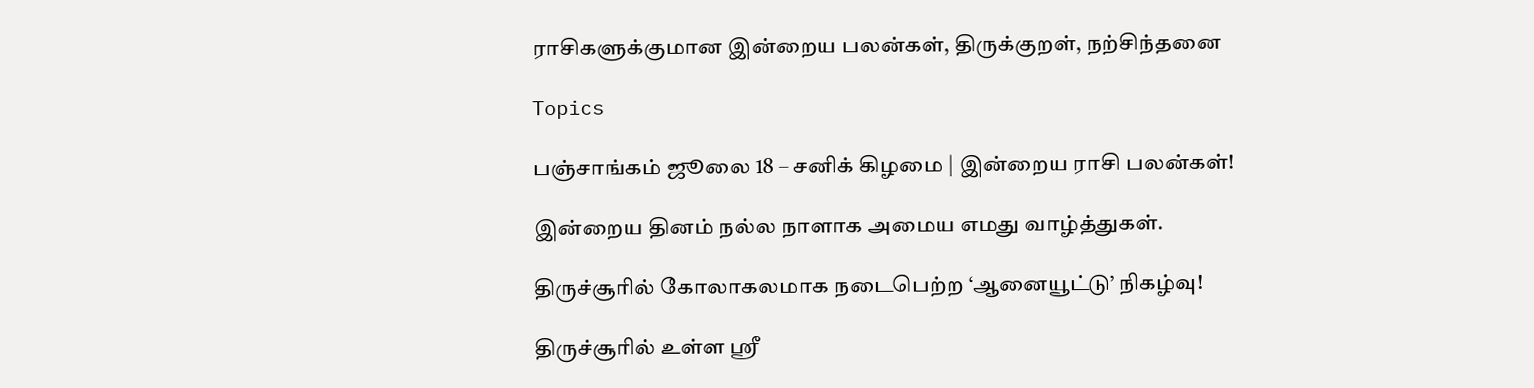ராசிகளுக்குமான இன்றைய பலன்கள், திருக்குறள், நற்சிந்தனை

Topics

பஞ்சாங்கம் ஜூலை 18 – சனிக் கிழமை | இன்றைய ராசி பலன்கள்!

இன்றைய தினம் நல்ல நாளாக அமைய எமது வாழ்த்துகள்.

திருச்சூரில் கோலாகலமாக நடைபெற்ற ‘ஆனையூட்டு’ நிகழ்வு!

திருச்சூரில் உள்ள ஸ்ரீ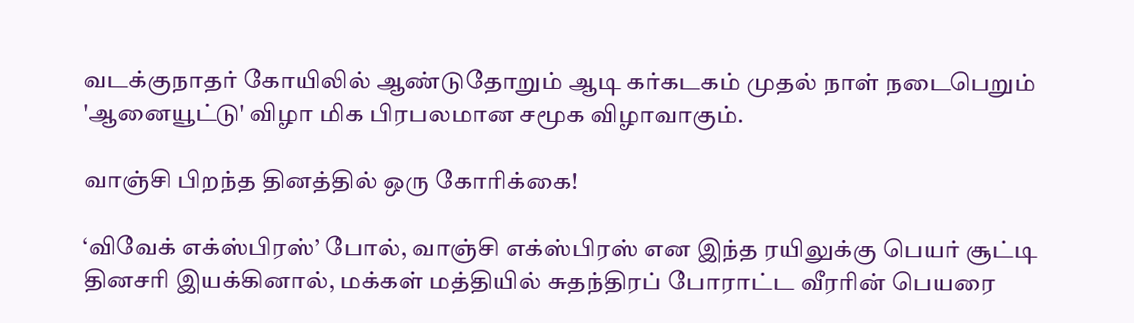வடக்குநாதர் கோயிலில் ஆண்டுதோறும் ஆடி கர்கடகம் முதல் நாள் நடைபெறும் 'ஆனையூட்டு' விழா மிக பிரபலமான சமூக விழாவாகும்.

வாஞ்சி பிறந்த தினத்தில் ஒரு கோரிக்கை!

‘விவேக் எக்ஸ்பிரஸ்’ போல், வாஞ்சி எக்ஸ்பிரஸ் என இந்த ரயிலுக்கு பெயர் சூட்டி தினசரி இயக்கினால், மக்கள் மத்தியில் சுதந்திரப் போராட்ட வீரரின் பெயரை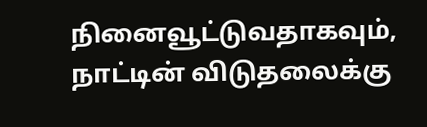நினைவூட்டுவதாகவும், நாட்டின் விடுதலைக்கு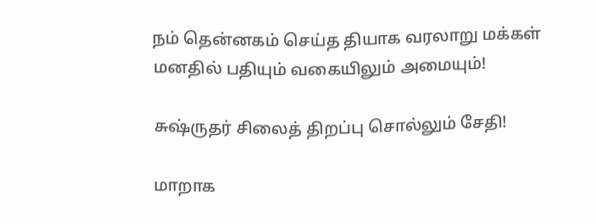நம் தென்னகம் செய்த தியாக வரலாறு மக்கள் மனதில் பதியும் வகையிலும் அமையும்!

சுஷ்ருதர் சிலைத் திறப்பு சொல்லும் சேதி!

மாறாக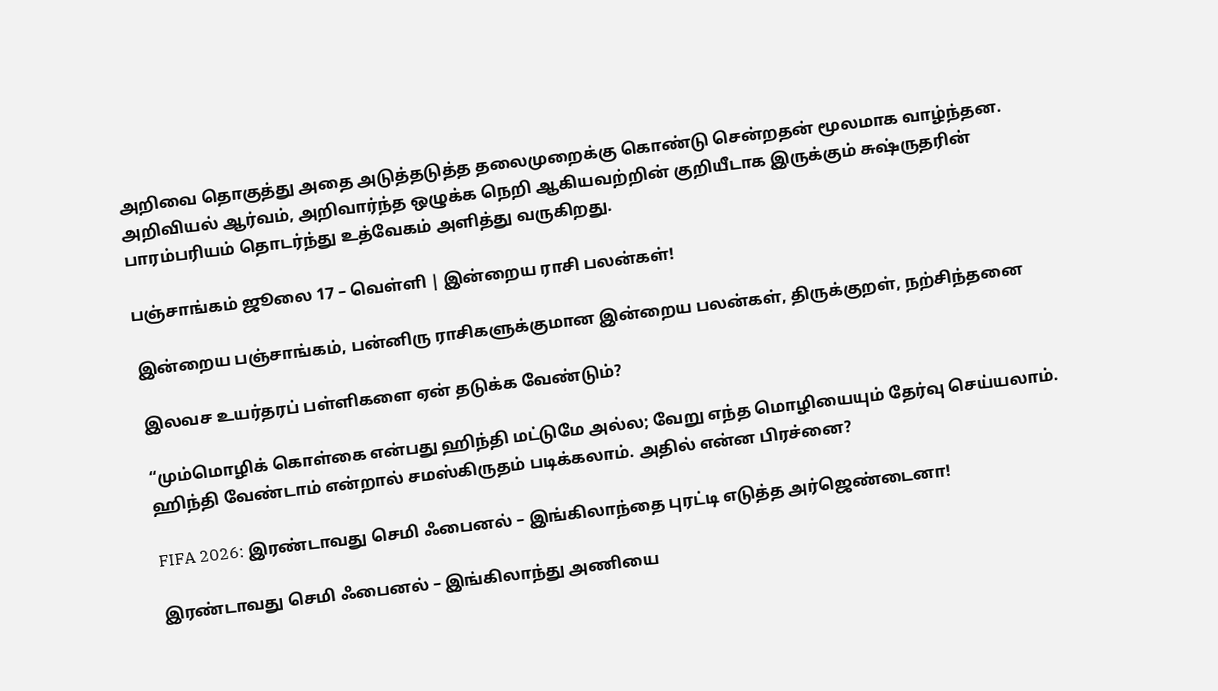அறிவை தொகுத்து அதை அடுத்தடுத்த தலைமுறைக்கு கொண்டு சென்றதன் மூலமாக வாழ்ந்தன. அறிவியல் ஆர்வம், அறிவார்ந்த ஒழுக்க நெறி ஆகியவற்றின் குறியீடாக இருக்கும் சுஷ்ருதரின் பாரம்பரியம் தொடர்ந்து உத்வேகம் அளித்து வருகிறது.

பஞ்சாங்கம் ஜூலை 17 – வெள்ளி | இன்றைய ராசி பலன்கள்!

இன்றைய பஞ்சாங்கம், பன்னிரு ராசிகளுக்குமான இன்றைய பலன்கள், திருக்குறள், நற்சிந்தனை

இலவச உயர்தரப் பள்ளிகளை ஏன் தடுக்க வேண்டும்?

“மும்மொழிக் கொள்கை என்பது ஹிந்தி மட்டுமே அல்ல; வேறு எந்த மொழியையும் தேர்வு செய்யலாம். ஹிந்தி வேண்டாம் என்றால் சமஸ்கிருதம் படிக்கலாம். அதில் என்ன பிரச்னை?

FIFA 2026: இரண்டாவது செமி ஃபைனல் – இங்கிலாந்தை புரட்டி எடுத்த அர்ஜெண்டைனா!

இரண்டாவது செமி ஃபைனல் – இங்கிலாந்து அணியை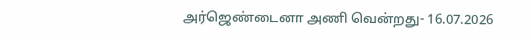அர்ஜெண்டைனா அணி வென்றது- 16.07.2026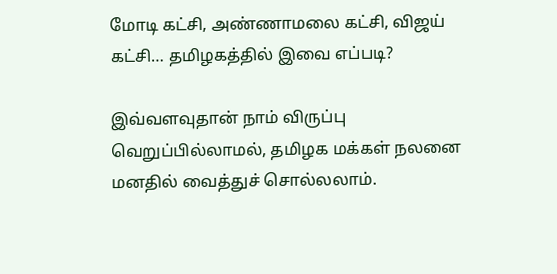மோடி கட்சி, அண்ணாமலை கட்சி, விஜய் கட்சி… தமிழகத்தில் இவை எப்படி?

இவ்வளவுதான் நாம் விருப்பு வெறுப்பில்லாமல், தமிழக மக்கள் நலனை மனதில் வைத்துச் சொல்லலாம்.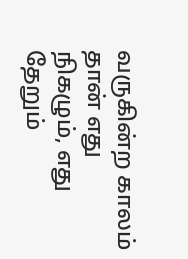வருகின்ற காலம் தான் எது நிகழும், எது தேறும்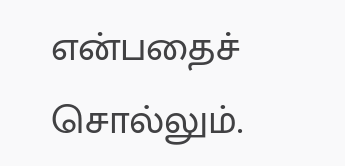என்பதைச் சொல்லும்.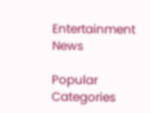Entertainment News

Popular Categories